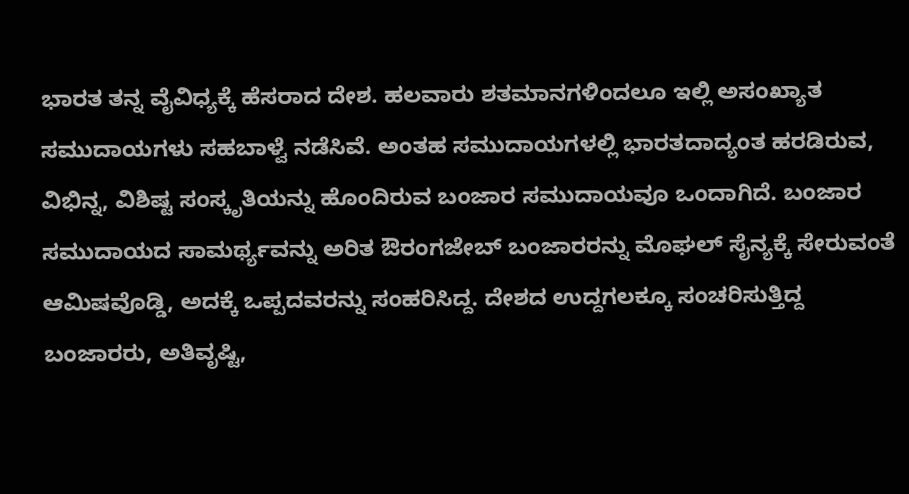ಭಾರತ ತನ್ನ ವೈವಿಧ್ಯಕ್ಕೆ ಹೆಸರಾದ ದೇಶ. ಹಲವಾರು ಶತಮಾನಗಳಿಂದಲೂ ಇಲ್ಲಿ ಅಸಂಖ್ಯಾತ ಸಮುದಾಯಗಳು ಸಹಬಾಳ್ವೆ ನಡೆಸಿವೆ. ಅಂತಹ ಸಮುದಾಯಗಳಲ್ಲಿ ಭಾರತದಾದ್ಯಂತ ಹರಡಿರುವ, ವಿಭಿನ್ನ, ವಿಶಿಷ್ಟ ಸಂಸ್ಕೃತಿಯನ್ನು ಹೊಂದಿರುವ ಬಂಜಾರ ಸಮುದಾಯವೂ ಒಂದಾಗಿದೆ. ಬಂಜಾರ ಸಮುದಾಯದ ಸಾಮರ್ಥ್ಯವನ್ನು ಅರಿತ ಔರಂಗಜೇಬ್ ಬಂಜಾರರನ್ನು ಮೊಘಲ್ ಸೈನ್ಯಕ್ಕೆ ಸೇರುವಂತೆ ಆಮಿಷವೊಡ್ಡಿ, ಅದಕ್ಕೆ ಒಪ್ಪದವರನ್ನು ಸಂಹರಿಸಿದ್ದ. ದೇಶದ ಉದ್ದಗಲಕ್ಕೂ ಸಂಚರಿಸುತ್ತಿದ್ದ ಬಂಜಾರರು, ಅತಿವೃಷ್ಟಿ,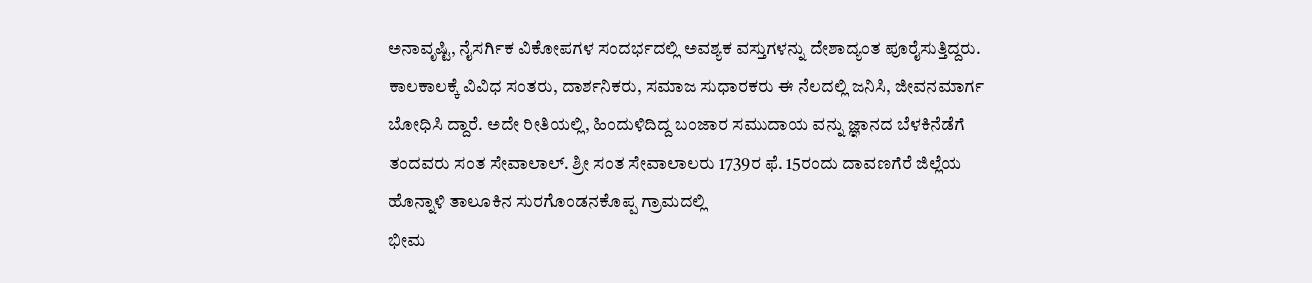ಅನಾವೃಷ್ಟಿ, ನೈಸರ್ಗಿಕ ವಿಕೋಪಗಳ ಸಂದರ್ಭದಲ್ಲಿ ಅವಶ್ಯಕ ವಸ್ತುಗಳನ್ನು ದೇಶಾದ್ಯಂತ ಪೂರೈಸುತ್ತಿದ್ದರು.
ಕಾಲಕಾಲಕ್ಕೆ ವಿವಿಧ ಸಂತರು, ದಾರ್ಶನಿಕರು, ಸಮಾಜ ಸುಧಾರಕರು ಈ ನೆಲದಲ್ಲಿ ಜನಿಸಿ, ಜೀವನಮಾರ್ಗ ಬೋಧಿಸಿ ದ್ದಾರೆ. ಅದೇ ರೀತಿಯಲ್ಲಿ, ಹಿಂದುಳಿದಿದ್ದ ಬಂಜಾರ ಸಮುದಾಯ ವನ್ನು ಜ್ಞಾನದ ಬೆಳಕಿನೆಡೆಗೆ ತಂದವರು ಸಂತ ಸೇವಾಲಾಲ್. ಶ್ರೀ ಸಂತ ಸೇವಾಲಾಲರು 1739ರ ಫೆ. 15ರಂದು ದಾವಣಗೆರೆ ಜಿಲ್ಲೆಯ ಹೊನ್ನಾಳಿ ತಾಲೂಕಿನ ಸುರಗೊಂಡನಕೊಪ್ಪ ಗ್ರಾಮದಲ್ಲಿ
ಭೀಮ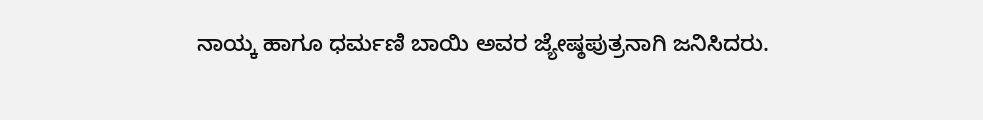ನಾಯ್ಕ ಹಾಗೂ ಧರ್ಮಣಿ ಬಾಯಿ ಅವರ ಜ್ಯೇಷ್ಠಪುತ್ರನಾಗಿ ಜನಿಸಿದರು.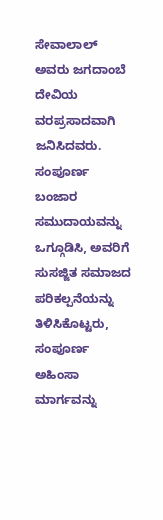ಸೇವಾಲಾಲ್ ಅವರು ಜಗದಾಂಬೆ ದೇವಿಯ ವರಪ್ರಸಾದವಾಗಿ ಜನಿಸಿದವರು. ಸಂಪೂರ್ಣ ಬಂಜಾರ ಸಮುದಾಯವನ್ನು ಒಗ್ಗೂಡಿಸಿ, ಅವರಿಗೆ ಸುಸಜ್ಜಿತ ಸಮಾಜದ ಪರಿಕಲ್ಪನೆಯನ್ನು ತಿಳಿಸಿಕೊಟ್ಟರು, ಸಂಪೂರ್ಣ ಅಹಿಂಸಾ ಮಾರ್ಗವನ್ನು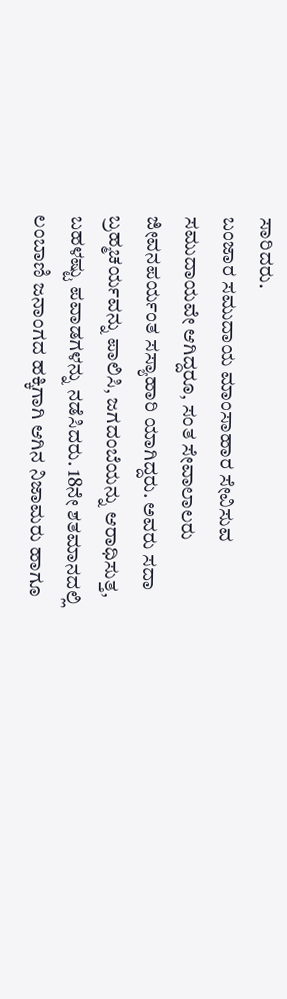ಸಾರಿದರು.
ಬಂಜಾರ ಸಮುದಾಯ ಮಾಂಸಾಹಾರ ಸೇವಿಸುವ ಸಮುದಾಯವೇ ಆಗಿದ್ದರೂ, ಸಂತ ಸೇವಾಲಾಲರು ಜೀವನಪರ್ಯಂತ ಸಸ್ಯಾಹಾರಿ ಯಾಗಿದ್ದರು. ಅವರು ಸದಾ ಬ್ರಹ್ಮಚರ್ಯವನ್ನು ಪಾಲಿಸಿ, ಜಗದಂಬೆಯನ್ನು ಆರಾಧಿಸುತ್ತ, ಬಹಳಷ್ಟು ಪವಾಡಗಳನ್ನು ನಡೆಸಿದರು. 18ನೇ ಶತಮಾನದಲ್ಲಿ ಲಂಬಾಣಿ ಜನಾಂಗದ ಹಕ್ಕಿಗಾಗಿ ಆಗಿನ ನಿಜಾಮರು ಹಾಗೂ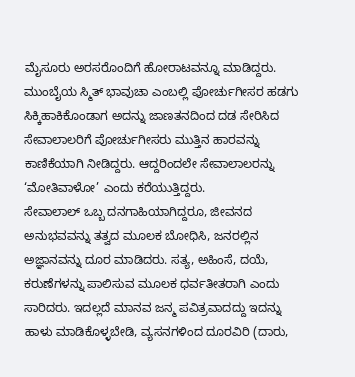ಮೈಸೂರು ಅರಸರೊಂದಿಗೆ ಹೋರಾಟವನ್ನೂ ಮಾಡಿದ್ದರು. ಮುಂಬೈಯ ಸ್ಮಿತ್ ಭಾವುಚಾ ಎಂಬಲ್ಲಿ ಪೋರ್ಚುಗೀಸರ ಹಡಗು ಸಿಕ್ಕಿಹಾಕಿಕೊಂಡಾಗ ಅದನ್ನು ಜಾಣತನದಿಂದ ದಡ ಸೇರಿಸಿದ ಸೇವಾಲಾಲರಿಗೆ ಪೋರ್ಚುಗೀಸರು ಮುತ್ತಿನ ಹಾರವನ್ನು ಕಾಣಿಕೆಯಾಗಿ ನೀಡಿದ್ದರು. ಆದ್ದರಿಂದಲೇ ಸೇವಾಲಾಲರನ್ನು ‘ಮೋತಿವಾಳೋ’ ಎಂದು ಕರೆಯುತ್ತಿದ್ದರು.
ಸೇವಾಲಾಲ್ ಒಬ್ಬ ದನಗಾಹಿಯಾಗಿದ್ದರೂ, ಜೀವನದ ಅನುಭವವನ್ನು ತತ್ವದ ಮೂಲಕ ಬೋಧಿಸಿ, ಜನರಲ್ಲಿನ ಅಜ್ಞಾನವನ್ನು ದೂರ ಮಾಡಿದರು. ಸತ್ಯ, ಅಹಿಂಸೆ, ದಯೆ, ಕರುಣೆಗಳನ್ನು ಪಾಲಿಸುವ ಮೂಲಕ ಧರ್ವತೀತರಾಗಿ ಎಂದು ಸಾರಿದರು. ಇದಲ್ಲದೆ ಮಾನವ ಜನ್ಮ ಪವಿತ್ರವಾದದ್ದು ಇದನ್ನು ಹಾಳು ಮಾಡಿಕೊಳ್ಳಬೇಡಿ, ವ್ಯಸನಗಳಿಂದ ದೂರವಿರಿ (ದಾರು,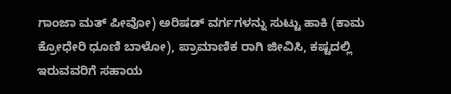ಗಾಂಜಾ ಮತ್ ಪೀವೋ) ಅರಿಷಡ್ ವರ್ಗಗಳನ್ನು ಸುಟ್ಟು ಹಾಕಿ (ಕಾಮ ಕ್ರೋಧೇರಿ ಧೂಣಿ ಬಾಳೋ), ಪ್ರಾಮಾಣಿಕ ರಾಗಿ ಜೀವಿಸಿ, ಕಷ್ಟದಲ್ಲಿ ಇರುವವರಿಗೆ ಸಹಾಯ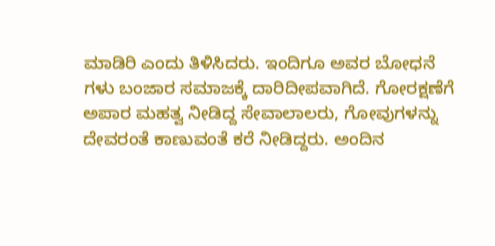ಮಾಡಿರಿ ಎಂದು ತಿಳಿಸಿದರು. ಇಂದಿಗೂ ಅವರ ಬೋಧನೆ
ಗಳು ಬಂಜಾರ ಸಮಾಜಕ್ಕೆ ದಾರಿದೀಪವಾಗಿದೆ. ಗೋರಕ್ಷಣೆಗೆ ಅಪಾರ ಮಹತ್ವ ನೀಡಿದ್ದ ಸೇವಾಲಾಲರು, ಗೋವುಗಳನ್ನು ದೇವರಂತೆ ಕಾಣುವಂತೆ ಕರೆ ನೀಡಿದ್ದರು. ಅಂದಿನ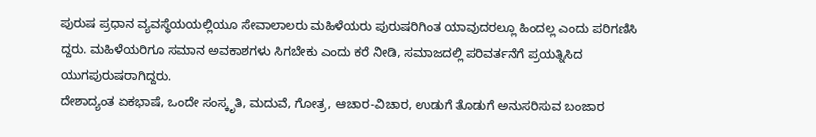ಪುರುಷ ಪ್ರಧಾನ ವ್ಯವಸ್ಥೆಯಯಲ್ಲಿಯೂ ಸೇವಾಲಾಲರು ಮಹಿಳೆಯರು ಪುರುಷರಿಗಿಂತ ಯಾವುದರಲ್ಲೂ ಹಿಂದಲ್ಲ ಎಂದು ಪರಿಗಣಿಸಿ ದ್ದರು. ಮಹಿಳೆಯರಿಗೂ ಸಮಾನ ಅವಕಾಶಗಳು ಸಿಗಬೇಕು ಎಂದು ಕರೆ ನೀಡಿ, ಸಮಾಜದಲ್ಲಿ ಪರಿವರ್ತನೆಗೆ ಪ್ರಯತ್ನಿಸಿದ ಯುಗಪುರುಷರಾಗಿದ್ದರು.
ದೇಶಾದ್ಯಂತ ಏಕಭಾಷೆ, ಒಂದೇ ಸಂಸ್ಕೃತಿ, ಮದುವೆ, ಗೋತ್ರ, ಆಚಾರ-ವಿಚಾರ, ಉಡುಗೆ ತೊಡುಗೆ ಅನುಸರಿಸುವ ಬಂಜಾರ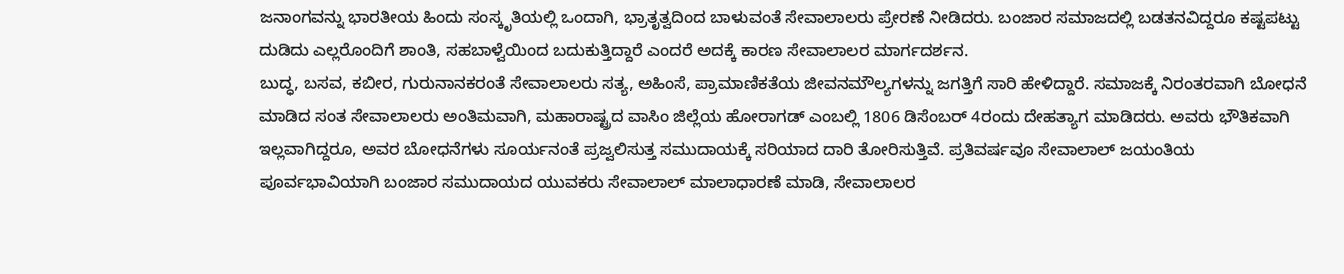ಜನಾಂಗವನ್ನು ಭಾರತೀಯ ಹಿಂದು ಸಂಸ್ಕೃತಿಯಲ್ಲಿ ಒಂದಾಗಿ, ಭ್ರಾತೃತ್ವದಿಂದ ಬಾಳುವಂತೆ ಸೇವಾಲಾಲರು ಪ್ರೇರಣೆ ನೀಡಿದರು. ಬಂಜಾರ ಸಮಾಜದಲ್ಲಿ ಬಡತನವಿದ್ದರೂ ಕಷ್ಟಪಟ್ಟು ದುಡಿದು ಎಲ್ಲರೊಂದಿಗೆ ಶಾಂತಿ, ಸಹಬಾಳ್ವೆಯಿಂದ ಬದುಕುತ್ತಿದ್ದಾರೆ ಎಂದರೆ ಅದಕ್ಕೆ ಕಾರಣ ಸೇವಾಲಾಲರ ಮಾರ್ಗದರ್ಶನ.
ಬುದ್ಧ, ಬಸವ, ಕಬೀರ, ಗುರುನಾನಕರಂತೆ ಸೇವಾಲಾಲರು ಸತ್ಯ, ಅಹಿಂಸೆ, ಪ್ರಾಮಾಣಿಕತೆಯ ಜೀವನಮೌಲ್ಯಗಳನ್ನು ಜಗತ್ತಿಗೆ ಸಾರಿ ಹೇಳಿದ್ದಾರೆ. ಸಮಾಜಕ್ಕೆ ನಿರಂತರವಾಗಿ ಬೋಧನೆ ಮಾಡಿದ ಸಂತ ಸೇವಾಲಾಲರು ಅಂತಿಮವಾಗಿ, ಮಹಾರಾಷ್ಟ್ರದ ವಾಸಿಂ ಜಿಲ್ಲೆಯ ಹೋರಾಗಡ್ ಎಂಬಲ್ಲಿ 1806 ಡಿಸೆಂಬರ್ 4ರಂದು ದೇಹತ್ಯಾಗ ಮಾಡಿದರು. ಅವರು ಭೌತಿಕವಾಗಿ ಇಲ್ಲವಾಗಿದ್ದರೂ, ಅವರ ಬೋಧನೆಗಳು ಸೂರ್ಯನಂತೆ ಪ್ರಜ್ವಲಿಸುತ್ತ ಸಮುದಾಯಕ್ಕೆ ಸರಿಯಾದ ದಾರಿ ತೋರಿಸುತ್ತಿವೆ. ಪ್ರತಿವರ್ಷವೂ ಸೇವಾಲಾಲ್ ಜಯಂತಿಯ ಪೂರ್ವಭಾವಿಯಾಗಿ ಬಂಜಾರ ಸಮುದಾಯದ ಯುವಕರು ಸೇವಾಲಾಲ್ ಮಾಲಾಧಾರಣೆ ಮಾಡಿ, ಸೇವಾಲಾಲರ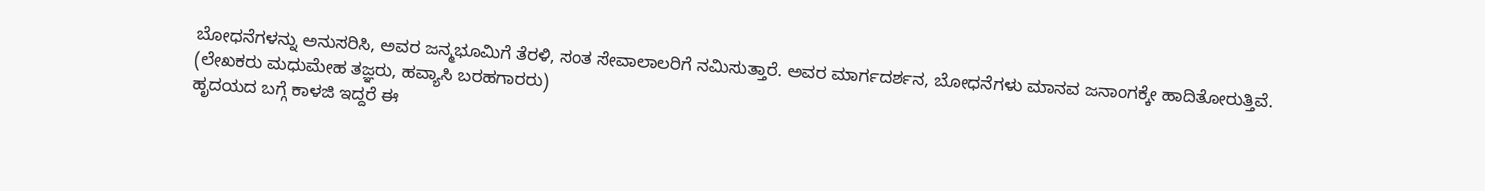ಬೋಧನೆಗಳನ್ನು ಅನುಸರಿಸಿ, ಅವರ ಜನ್ಮಭೂಮಿಗೆ ತೆರಳಿ, ಸಂತ ಸೇವಾಲಾಲರಿಗೆ ನಮಿಸುತ್ತಾರೆ. ಅವರ ಮಾರ್ಗದರ್ಶನ, ಬೋಧನೆಗಳು ಮಾನವ ಜನಾಂಗಕ್ಕೇ ಹಾದಿತೋರುತ್ತಿವೆ.
(ಲೇಖಕರು ಮಧುಮೇಹ ತಜ್ಞರು, ಹವ್ಯಾಸಿ ಬರಹಗಾರರು)
ಹೃದಯದ ಬಗ್ಗೆ ಕಾಳಜಿ ಇದ್ದರೆ ಈ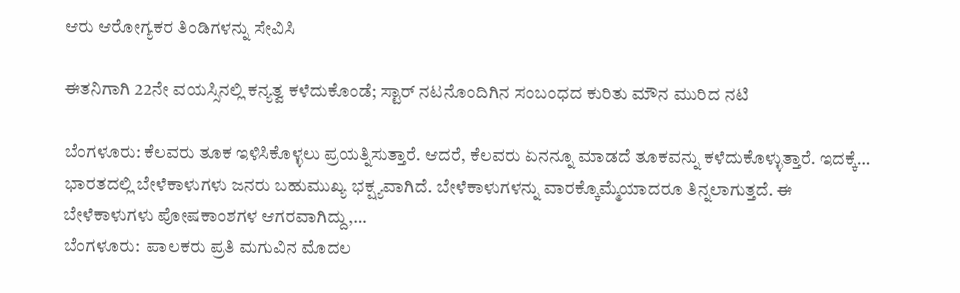ಆರು ಆರೋಗ್ಯಕರ ತಿಂಡಿಗಳನ್ನು ಸೇವಿಸಿ

ಈತನಿಗಾಗಿ 22ನೇ ವಯಸ್ಸಿನಲ್ಲಿ ಕನ್ಯತ್ವ ಕಳೆದುಕೊಂಡೆ; ಸ್ಟಾರ್ ನಟನೊಂದಿಗಿನ ಸಂಬಂಧದ ಕುರಿತು ಮೌನ ಮುರಿದ ನಟಿ

ಬೆಂಗಳೂರು: ಕೆಲವರು ತೂಕ ಇಳಿಸಿಕೊಳ್ಳಲು ಪ್ರಯತ್ನಿಸುತ್ತಾರೆ. ಆದರೆ, ಕೆಲವರು ಏನನ್ನೂ ಮಾಡದೆ ತೂಕವನ್ನು ಕಳೆದುಕೊಳ್ಳುತ್ತಾರೆ. ಇದಕ್ಕೆ…
ಭಾರತದಲ್ಲಿ ಬೇಳೆಕಾಳುಗಳು ಜನರು ಬಹುಮುಖ್ಯ ಭಕ್ಷ್ಯವಾಗಿದೆ. ಬೇಳೆಕಾಳುಗಳನ್ನು ವಾರಕ್ಕೊಮ್ಮೆಯಾದರೂ ತಿನ್ನಲಾಗುತ್ತದೆ. ಈ ಬೇಳೆಕಾಳುಗಳು ಪೋಷಕಾಂಶಗಳ ಆಗರವಾಗಿದ್ದು,…
ಬೆಂಗಳೂರು:  ಪಾಲಕರು ಪ್ರತಿ ಮಗುವಿನ ಮೊದಲ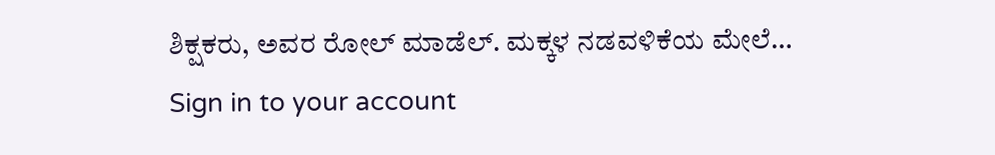ಶಿಕ್ಷಕರು, ಅವರ ರೋಲ್ ಮಾಡೆಲ್. ಮಕ್ಕಳ ನಡವಳಿಕೆಯ ಮೇಲೆ…
Sign in to your account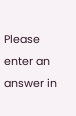Please enter an answer in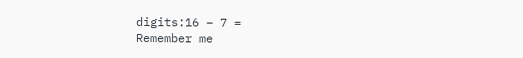digits:16 − 7 =
Remember me